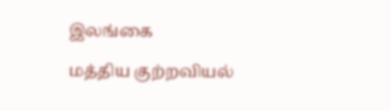இலங்கை

மத்திய குற்றவியல்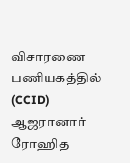விசாரணை பணியகத்தில் (CCID) ஆஜரானார் ரோஹித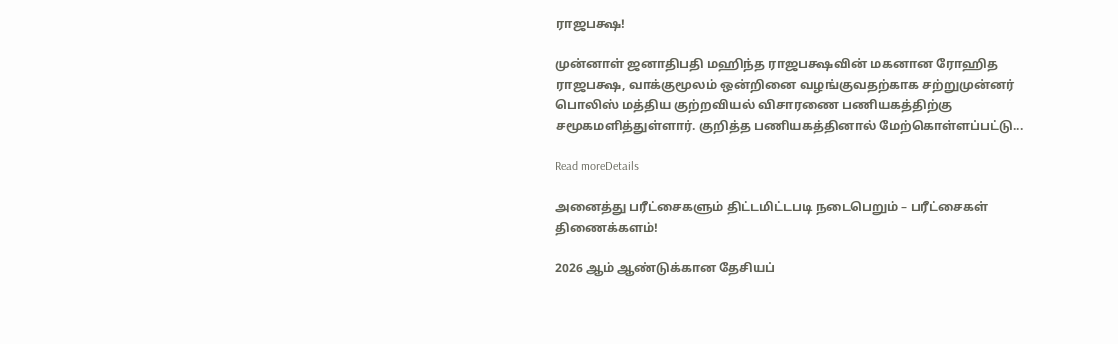ராஜபக்ஷ!

முன்னாள் ஜனாதிபதி மஹிந்த ராஜபக்ஷவின் மகனான ரோஹித ராஜபக்ஷ, வாக்குமூலம் ஒன்றினை வழங்குவதற்காக சற்றுமுன்னர் பொலிஸ் மத்திய குற்றவியல் விசாரணை பணியகத்திற்கு சமூகமளித்துள்ளார். குறித்த பணியகத்தினால் மேற்கொள்ளப்பட்டு...

Read moreDetails

அனைத்து பரீட்சைகளும் திட்டமிட்டபடி நடைபெறும் – பரீட்சைகள் திணைக்களம்!

2026 ஆம் ஆண்டுக்கான தேசியப்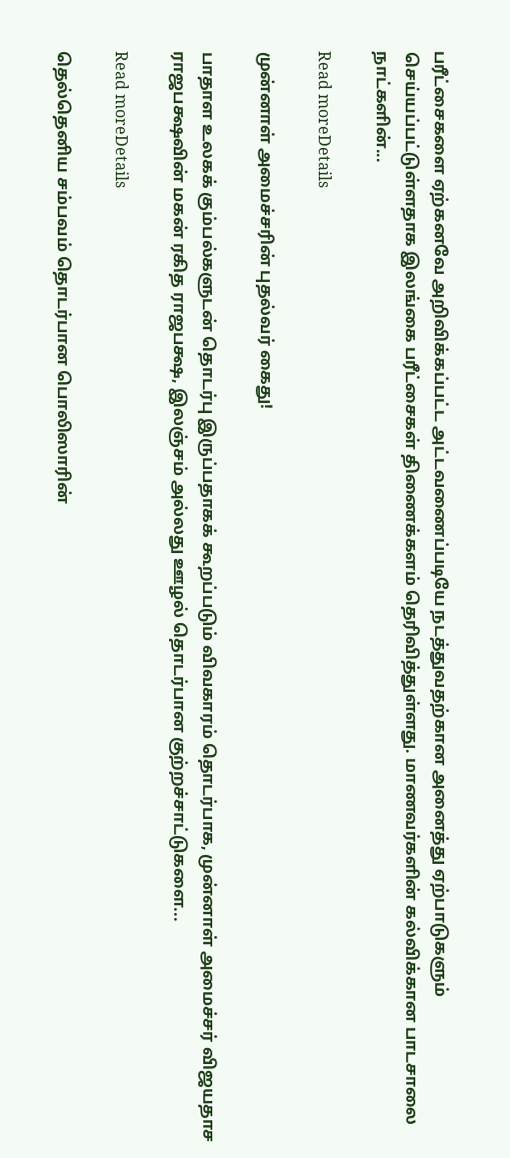பரீட்சைகளை ஏற்கனவே அறிவிக்கப்பட்ட அட்டவணைப்படியே நடத்துவதற்கான அனைத்து ஏற்பாடுகளும் செய்யப்பட்டுள்ளதாக இலங்கை பரீட்சைகள் திணைக்களம் தெரிவித்துள்ளது. மாணவர்களின் கல்விக்கான பாடசாலை நாட்களின்...

Read moreDetails

முன்னாள் அமைச்சரின் புதல்வர் கைது!

பாதாள உலகக் கும்பல்களுடன் தொடர்பு இருப்பதாகக் கூறப்படும் விவகாரம் தொடர்பாக, முன்னாள் அமைச்சர் விஜயதாச ராஜபக்ஷவின் மகன் ரகித ராஜபக்ஷ, இலஞ்சம் அல்லது ஊழல் தொடர்பான குற்றச்சாட்டுகளை...

Read moreDetails

தெல்தெனிய சம்பவம் தொடர்பான பொலிஸாரின்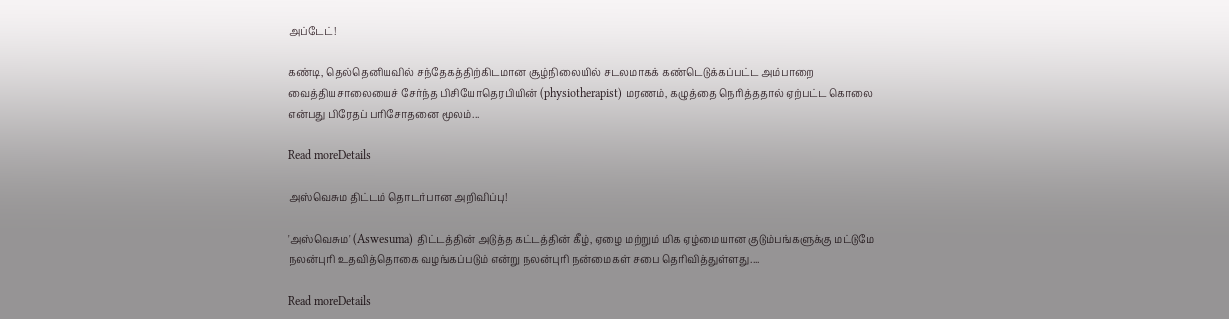அப்டேட்!

கண்டி, தெல்தெனியவில் சந்தேகத்திற்கிடமான சூழ்நிலையில் சடலமாகக் கண்டெடுக்கப்பட்ட அம்பாறை வைத்தியசாலையைச் சேர்ந்த பிசியோதெரபியின் (physiotherapist) மரணம், கழுத்தை நெரித்ததால் ஏற்பட்ட கொலை என்பது பிரேதப் பரிசோதனை மூலம்...

Read moreDetails

அஸ்வெசும திட்டம் தொடர்பான அறிவிப்பு!

'அஸ்வெசும' (Aswesuma) திட்டத்தின் அடுத்த கட்டத்தின் கீழ், ஏழை மற்றும் மிக ஏழ்மையான குடும்பங்களுக்கு மட்டுமே நலன்புரி உதவித்தொகை வழங்கப்படும் என்று நலன்புரி நன்மைகள் சபை தெரிவித்துள்ளது....

Read moreDetails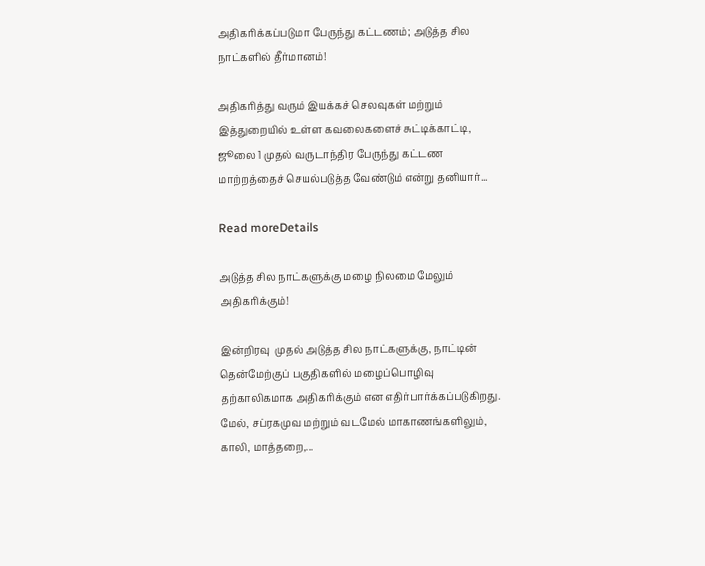அதிகரிக்கப்படுமா பேருந்து கட்டணம்; அடுத்த சில நாட்களில் தீர்மானம்!

அதிகரித்து வரும் இயக்கச் செலவுகள் மற்றும் இத்துறையில் உள்ள கவலைகளைச் சுட்டிக்காட்டி, ஜூலை 1 முதல் வருடாந்திர பேருந்து கட்டண மாற்றத்தைச் செயல்படுத்த வேண்டும் என்று தனியார்...

Read moreDetails

அடுத்த சில நாட்களுக்கு மழை நிலமை மேலும் அதிகரிக்கும்!

இன்றிரவு  முதல் அடுத்த சில நாட்களுக்கு, நாட்டின் தென்மேற்குப் பகுதிகளில் மழைப்பொழிவு தற்காலிகமாக அதிகரிக்கும் என எதிர்பார்க்கப்படுகிறது. மேல், சப்ரகமுவ மற்றும் வடமேல் மாகாணங்களிலும், காலி, மாத்தறை,...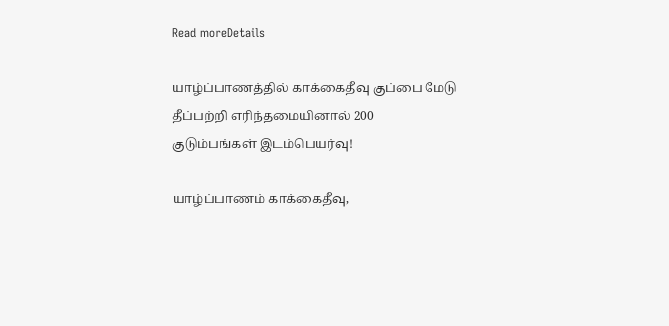Read moreDetails

யாழ்ப்பாணத்தில் காக்கைதீவு குப்பை மேடு தீப்பற்றி எரிந்தமையினால் 200 குடும்பங்கள் இடம்பெயர்வு!

யாழ்ப்பாணம் காக்கைதீவு,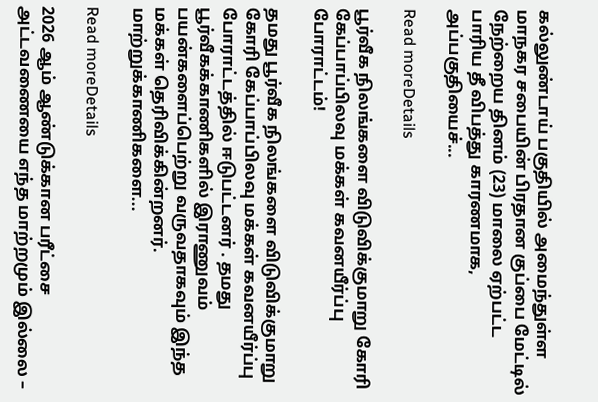கல்லுண்டாய் பகுதியில் அமைந்துள்ள மாநகர சபையின் பிரதான குப்பை மேட்டில் நேற்றைய தினம் (23) மாலை ஏற்பட்ட பாரிய தீ விபத்து காரணமாக, அப்பகுதியைச்...

Read moreDetails

பூர்வீக நிலங்களை விடுவிக்குமாறு கோரி கேப்பாப்பிலவு மக்கள் கவனயீர்ப்பு போராட்டம்!

தமது பூர்வீக நிலங்களை விடுவிக்குமாறு கோரி கேப்பாப்பிலவு மக்கள் கவனயீர்ப்பு போராட்டத்தில் ஈடுபட்டனர் . தமது பூர்வீகக்காணிகளில் இராணுவம் பயன்களைப்பெற்று வருவதாகவும் இந்த மக்கள் தெரிவிக்கின்றனர். மாற்றுக்காணிகளை...

Read moreDetails

2026 ஆம் ஆண்டுக்கான பரீட்சை அட்டவணையை எந்த மாற்றமும் இல்லை –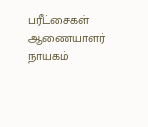பரீட்சைகள் ஆணையாளர் நாயகம்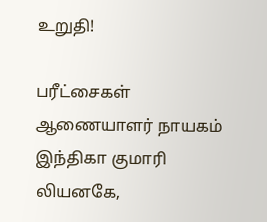உறுதி!

பரீட்சைகள் ஆணையாளர் நாயகம் இந்திகா குமாரி லியனகே,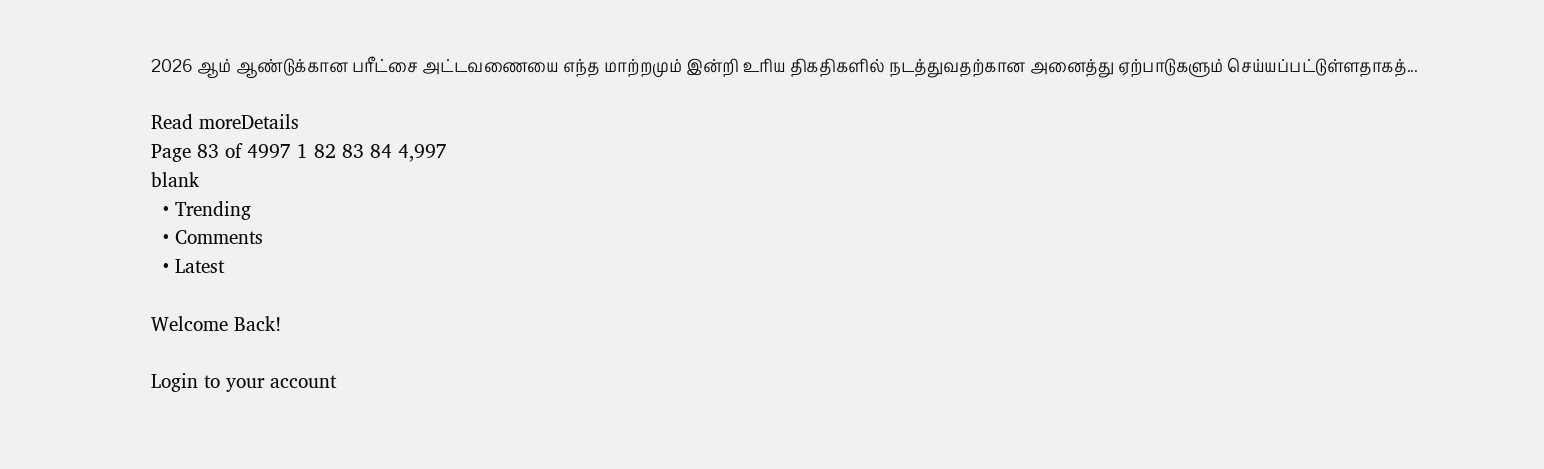2026 ஆம் ஆண்டுக்கான பரீட்சை அட்டவணையை எந்த மாற்றமும் இன்றி உரிய திகதிகளில் நடத்துவதற்கான அனைத்து ஏற்பாடுகளும் செய்யப்பட்டுள்ளதாகத்...

Read moreDetails
Page 83 of 4997 1 82 83 84 4,997
blank
  • Trending
  • Comments
  • Latest

Welcome Back!

Login to your account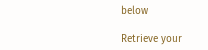below

Retrieve your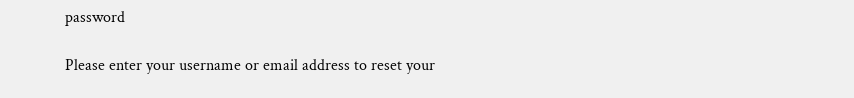password

Please enter your username or email address to reset your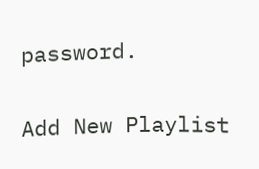password.

Add New Playlist